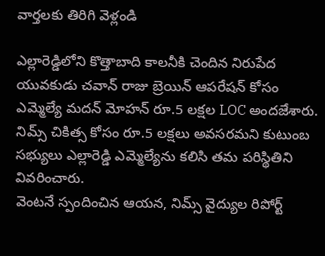వార్తలకు తిరిగి వెళ్లండి

ఎల్లారెడ్డిలోని కొత్తాబాది కాలనీకి చెందిన నిరుపేద యువకుడు చవాన్ రాజు బ్రెయిన్ ఆపరేషన్ కోసం ఎమ్మెల్యే మదన్ మోహన్ రూ.5 లక్షల LOC అందజేశారు. నిమ్స్ చికిత్స కోసం రూ.5 లక్షలు అవసరమని కుటుంబ సభ్యులు ఎల్లారెడ్డి ఎమ్మెల్యేను కలిసి తమ పరిస్థితిని వివరించారు.
వెంటనే స్పందించిన ఆయన, నిమ్స్ వైద్యుల రిపోర్ట్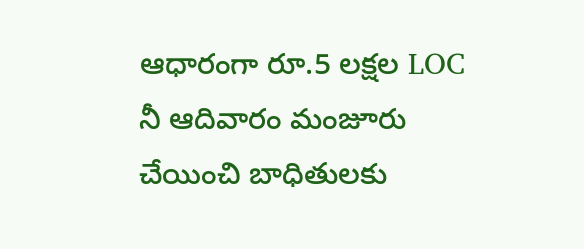ఆధారంగా రూ.5 లక్షల LOC నీ ఆదివారం మంజూరు చేయించి బాధితులకు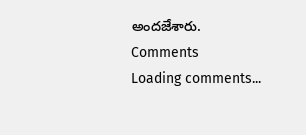అందజేశారు.
Comments
Loading comments...